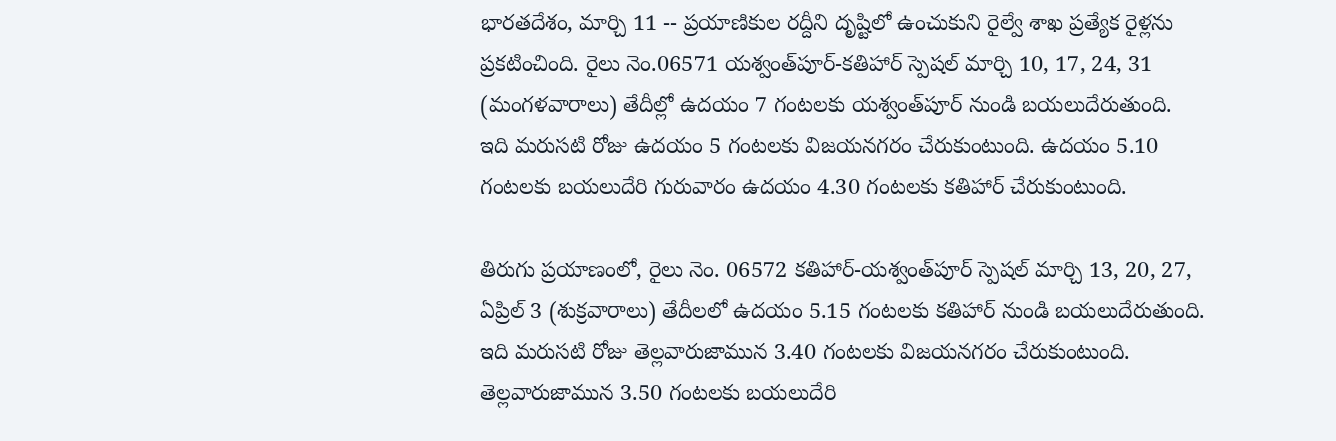భారతదేశం, మార్చి 11 -- ప్రయాణికుల రద్దీని దృష్టిలో ఉంచుకుని రైల్వే శాఖ ప్రత్యేక రైళ్లను ప్రకటించింది. రైలు నెం.06571 యశ్వంత్‌పూర్-కతిహార్ స్పెషల్ మార్చి 10, 17, 24, 31 (మంగళవారాలు) తేదీల్లో ఉదయం 7 గంటలకు యశ్వంత్‌పూర్ నుండి బయలుదేరుతుంది. ఇది మరుసటి రోజు ఉదయం 5 గంటలకు విజయనగరం చేరుకుంటుంది. ఉదయం 5.10 గంటలకు బయలుదేరి గురువారం ఉదయం 4.30 గంటలకు కతిహార్ చేరుకుంటుంది.

తిరుగు ప్రయాణంలో, రైలు నెం. 06572 కతిహార్-యశ్వంత్‌పూర్ స్పెషల్ మార్చి 13, 20, 27, ఏప్రిల్ 3 (శుక్రవారాలు) తేదీలలో ఉదయం 5.15 గంటలకు కతిహార్ నుండి బయలుదేరుతుంది. ఇది మరుసటి రోజు తెల్లవారుజామున 3.40 గంటలకు విజయనగరం చేరుకుంటుంది. తెల్లవారుజామున 3.50 గంటలకు బయలుదేరి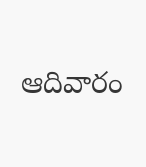ఆదివారం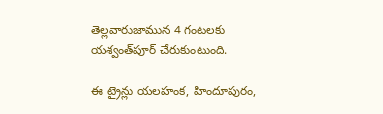తెల్లవారుజామున 4 గంటలకు యశ్వంత్‌పూర్ చేరుకుంటుంది.

ఈ ట్రైన్లు యలహంక, హిందూపురం,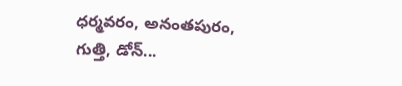ధర్మవరం, అనంతపురం, గుత్తి, డోన్...